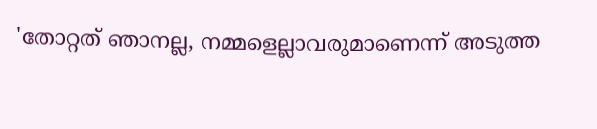'തോറ്റത് ഞാനല്ല, നമ്മളെല്ലാവരുമാണെന്ന് അടുത്ത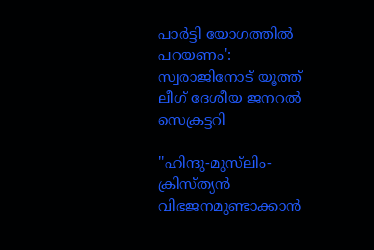പാര്‍ട്ടി യോഗത്തില്‍ പറയണം': സ്വരാജിനോട് യൂത്ത് ലീഗ് ദേശീയ ജനറല്‍ സെക്രട്ടറി

''ഹിന്ദു-മുസ്‌ലിം-ക്രിസ്ത്യൻ വിഭജനമുണ്ടാക്കാൻ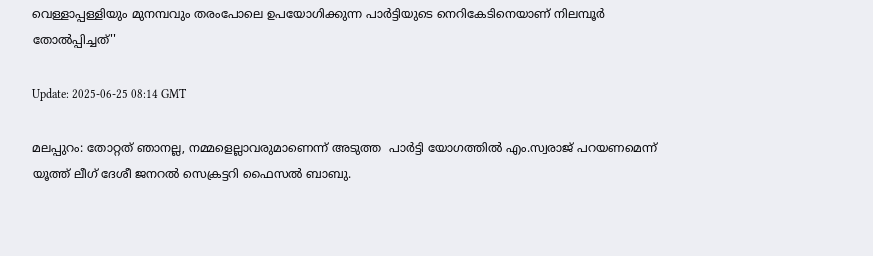വെള്ളാപ്പള്ളിയും മുനമ്പവും തരംപോലെ ഉപയോഗിക്കുന്ന പാർട്ടിയുടെ നെറികേടിനെയാണ് നിലമ്പൂർ തോൽപ്പിച്ചത്''

Update: 2025-06-25 08:14 GMT

മലപ്പുറം: തോറ്റത് ഞാനല്ല, നമ്മളെല്ലാവരുമാണെന്ന് അടുത്ത  പാര്‍ട്ടി യോഗത്തില്‍ എം.സ്വരാജ് പറയണമെന്ന്  യൂത്ത് ലീഗ് ദേശീ ജനറല്‍ സെക്രട്ടറി ഫൈസല്‍ ബാബു.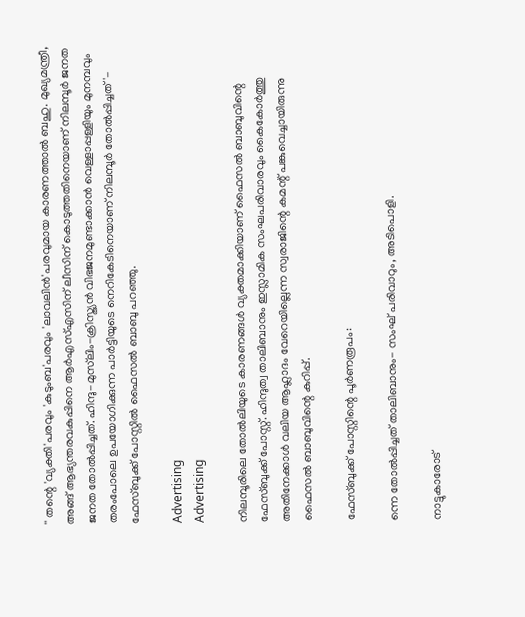'' തന്റെ 'വ്യക്തി'പരവും 'കുടുംബ'പരവും 'ലാവലിൻ'പരവുമായ കാരണത്താൽ ബഹു. മുഖ്യമന്ത്രീ, അങ്ങ് ആഭ്യന്തരവകുപ്പിനെ ആര്‍എസ്എസിന് ലീസിന് കൊടുത്തതിനെയാണ് നിലമ്പൂർ ജനത ജനത തോൽപ്പിച്ചത്. ഹിന്ദു-മുസ്‌ലിം-ക്രിസ്ത്യൻ വിഭജനമുണ്ടാക്കാൻ വെള്ളാപ്പള്ളിയും മുനമ്പവും തരംപോലെ ഉപയോഗിക്കുന്ന പാർട്ടിയുടെ നെറികേടിനെയാണ് നിലമ്പൂർ തോൽപ്പിച്ചത്'- ഫേസ്ബുക്ക് പോസ്റ്റില്‍ ഫൈസല്‍ ബാബു പറഞ്ഞു.

Advertising
Advertising

നിലമ്പൂരിലെ തോൽലിയുടെ കാരണങ്ങൾ വ്യക്തമാക്കിയാണ് ഫൈസൽ ബാബുവിന്റെ ഫേസ്ബുക്ക് പോസ്റ്റ്. ഹിന്ദുത്വ താലിബാനും ഇസ്ലാമിക സംഘപരിവാരവും കൈകോർത്തു അതിനേക്കാൾ വലിയ ആഹ്ലാദം വേറെയില്ലെന്ന സ്വരാജിന്റെ കമന്റ് പങ്കുവെച്ചായിരുന്നു ഫൈസൽ ബാബുവിന്റെ കുറിപ്പ്.

ഫേസ്ബുക്ക് പോസ്റ്റിന്റെ പൂര്‍ണരൂപം:

ന്നെ തോൽപ്പിച്ചത് താലിബാനും- സംഘ് പരിവാറും, അടിപൊളി.

നാട്ടുകാരോട്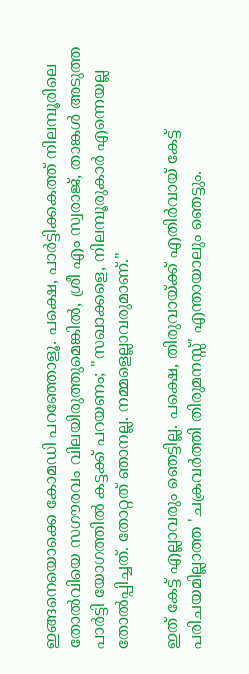ഇങ്ങനെയൊക്കെ കോമഡി പറഞ്ഞോളൂ. പക്ഷെ, പാർട്ടിക്കകത്ത് നിലമ്പൂരിലെ തോൽവിയെ സഗൗരവം വിലയിരുത്തുമെങ്കിൽ, ശ്രീ എം സ്വരാജ്, താങ്കൾ അടുത്ത പാർട്ടി യോഗത്തിൽ കട്ടക്ക് പറയണം; ''സഖാക്കളെ, നിലമ്പൂരുകാർ എന്നെയല്ല തോൽപ്പിച്ചത്. തോറ്റത് ഞാനല്ല. നമ്മളെല്ലാവരുമാണ്."

ഇത് കേട്ട് എല്ലാവരും ഞെട്ടില്ല. പക്ഷെ, തിരുവായ്ക്ക് എതിർവായ് കേട്ട് പരിചയമില്ലാത്ത 'ചക്രവർത്തി തിരുമനസ്സ്' എന്തായാലും ഞെട്ടും.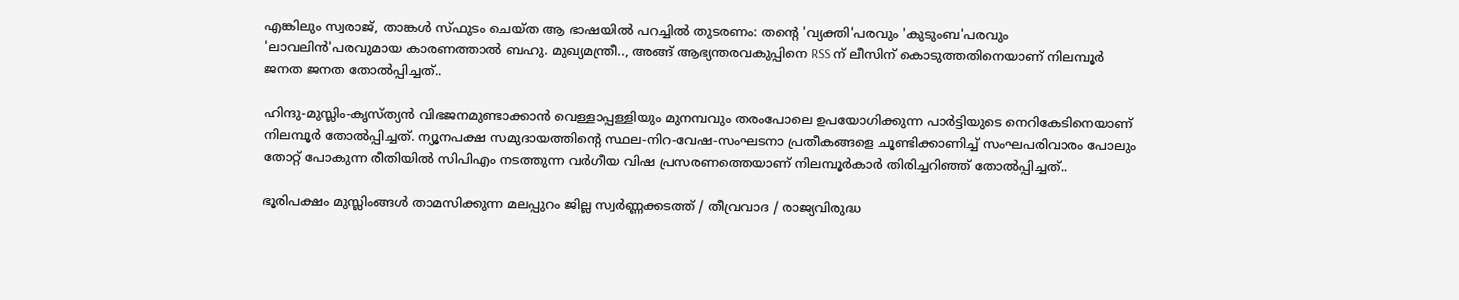എങ്കിലും സ്വരാജ്, താങ്കൾ സ്ഫുടം ചെയ്ത ആ ഭാഷയിൽ പറച്ചിൽ തുടരണം: തന്റെ 'വ്യക്തി'പരവും 'കുടുംബ'പരവും 'ലാവലിൻ'പരവുമായ കാരണത്താൽ ബഹു. മുഖ്യമന്ത്രീ.., അങ്ങ് ആഭ്യന്തരവകുപ്പിനെ RSS ന് ലീസിന് കൊടുത്തതിനെയാണ് നിലമ്പൂർ ജനത ജനത തോൽപ്പിച്ചത്..

ഹിന്ദു-മുസ്ലിം-കൃസ്ത്യൻ വിഭജനമുണ്ടാക്കാൻ വെള്ളാപ്പള്ളിയും മുനമ്പവും തരംപോലെ ഉപയോഗിക്കുന്ന പാർട്ടിയുടെ നെറികേടിനെയാണ് നിലമ്പൂർ തോൽപ്പിച്ചത്. ന്യൂനപക്ഷ സമുദായത്തിന്റെ സ്ഥല-നിറ-വേഷ-സംഘടനാ പ്രതീകങ്ങളെ ചൂണ്ടിക്കാണിച്ച് സംഘപരിവാരം പോലും തോറ്റ് പോകുന്ന രീതിയിൽ സിപിഎം നടത്തുന്ന വർഗീയ വിഷ പ്രസരണത്തെയാണ് നിലമ്പൂർകാർ തിരിച്ചറിഞ്ഞ് തോൽപ്പിച്ചത്..

ഭൂരിപക്ഷം മുസ്ലിംങ്ങൾ താമസിക്കുന്ന മലപ്പുറം ജില്ല സ്വർണ്ണക്കടത്ത് / തീവ്രവാദ / രാജ്യവിരുദ്ധ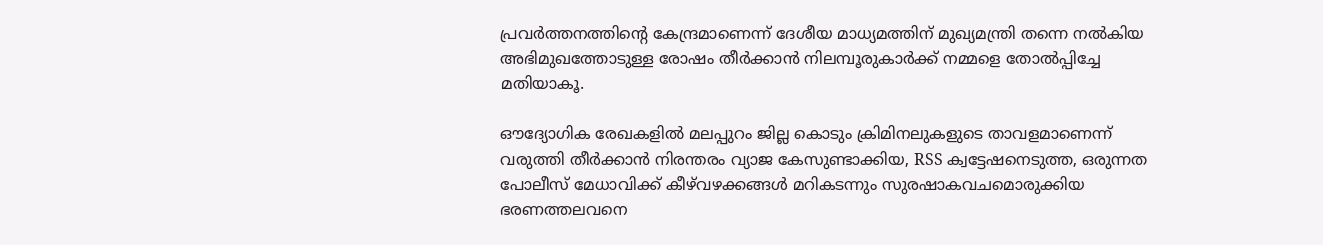പ്രവർത്തനത്തിന്റെ കേന്ദ്രമാണെന്ന് ദേശീയ മാധ്യമത്തിന് മുഖ്യമന്ത്രി തന്നെ നൽകിയ അഭിമുഖത്തോടുള്ള രോഷം തീർക്കാൻ നിലമ്പൂരുകാർക്ക് നമ്മളെ തോൽപ്പിച്ചേ മതിയാകൂ.

ഔദ്യോഗിക രേഖകളിൽ മലപ്പുറം ജില്ല കൊടും ക്രിമിനലുകളുടെ താവളമാണെന്ന് വരുത്തി തീർക്കാൻ നിരന്തരം വ്യാജ കേസുണ്ടാക്കിയ, RSS ക്വട്ടേഷനെടുത്ത, ഒരുന്നത പോലീസ് മേധാവിക്ക് കീഴ്‌വഴക്കങ്ങൾ മറികടന്നും സുരഷാകവചമൊരുക്കിയ ഭരണത്തലവനെ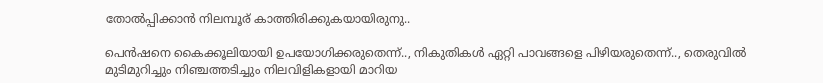തോൽപ്പിക്കാൻ നിലമ്പൂര് കാത്തിരിക്കുകയായിരുനു..

പെൻഷനെ കൈക്കൂലിയായി ഉപയോഗിക്കരുതെന്ന്.., നികുതികൾ ഏറ്റി പാവങ്ങളെ പിഴിയരുതെന്ന്.., തെരുവിൽ മുടിമുറിച്ചും നിഞ്ചത്തടിച്ചും നിലവിളികളായി മാറിയ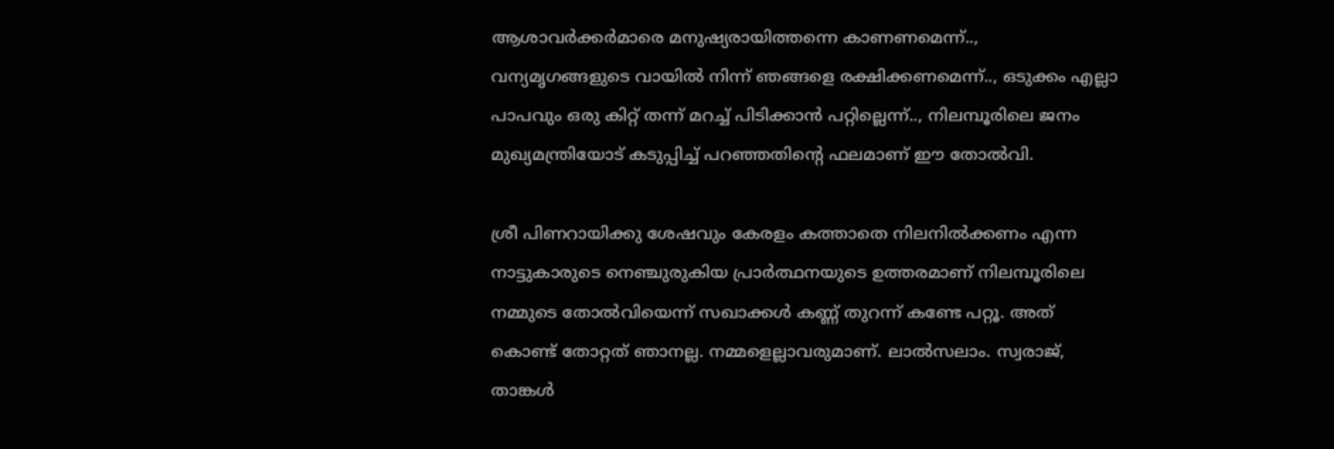ആശാവർക്കർമാരെ മനുഷ്യരായിത്തന്നെ കാണണമെന്ന്.., വന്യമൃഗങ്ങളുടെ വായിൽ നിന്ന് ഞങ്ങളെ രക്ഷിക്കണമെന്ന്.., ഒടുക്കം എല്ലാ പാപവും ഒരു കിറ്റ് തന്ന് മറച്ച് പിടിക്കാൻ പറ്റില്ലെന്ന്.., നിലമ്പൂരിലെ ജനം മുഖ്യമന്ത്രിയോട് കടുപ്പിച്ച് പറഞ്ഞതിന്റെ ഫലമാണ് ഈ തോൽവി.

ശ്രീ പിണറായിക്കു ശേഷവും കേരളം കത്താതെ നിലനിൽക്കണം എന്ന നാട്ടുകാരുടെ നെഞ്ചുരുകിയ പ്രാർത്ഥനയുടെ ഉത്തരമാണ് നിലമ്പൂരിലെ നമ്മുടെ തോൽവിയെന്ന് സഖാക്കൾ കണ്ണ് തുറന്ന് കണ്ടേ പറ്റൂ. അത് കൊണ്ട് തോറ്റത് ഞാനല്ല. നമ്മളെല്ലാവരുമാണ്. ലാൽസലാം. സ്വരാജ്, താങ്കൾ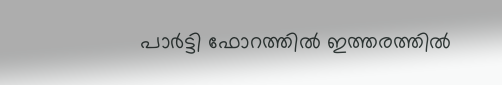പാർട്ടി ഫോറത്തിൽ ഇത്തരത്തിൽ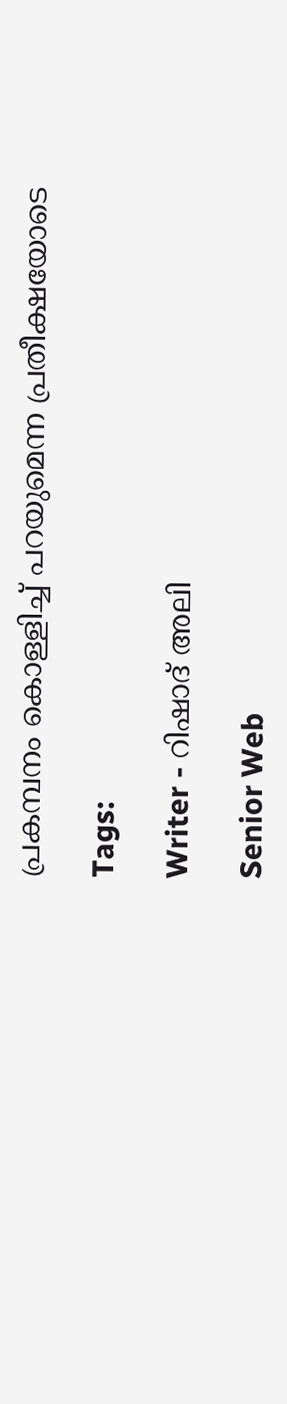പ്രകമ്പനം കൊള്ളിച്ച് പറയുമെന്ന പ്രതീക്ഷയോടെ

Tags:

Writer - റിഷാദ് അലി

Senior Web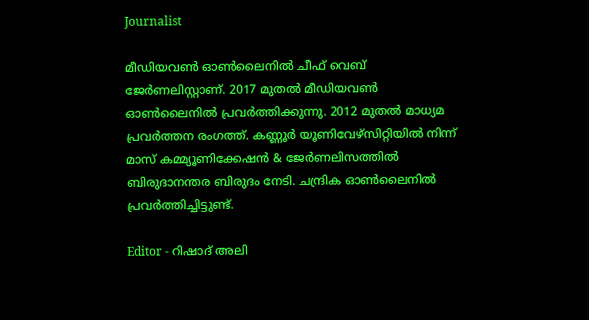Journalist

മീഡിയവൺ ഓൺലൈനിൽ ചീഫ് വെബ് ജേർണലിസ്റ്റാണ്. 2017 മുതൽ മീഡിയവൺ ഓൺലൈനിൽ പ്രവർത്തിക്കുന്നു. 2012 മുതൽ മാധ്യമ പ്രവർത്തന രംഗത്ത്. കണ്ണൂര്‍ യൂണിവേഴ്‌സിറ്റിയിൽ നിന്ന് മാസ് കമ്മ്യൂണിക്കേഷന്‍ & ജേര്‍ണലിസത്തില്‍ ബിരുദാനന്തര ബിരുദം നേടി. ചന്ദ്രിക ഓണ്‍ലൈനില്‍ പ്രവര്‍ത്തിച്ചിട്ടുണ്ട്.

Editor - റിഷാദ് അലി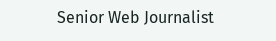Senior Web Journalist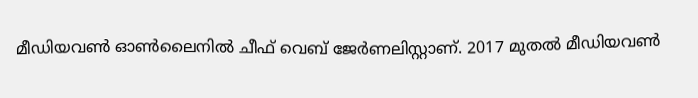മീഡിയവൺ ഓൺലൈനിൽ ചീഫ് വെബ് ജേർണലിസ്റ്റാണ്. 2017 മുതൽ മീഡിയവൺ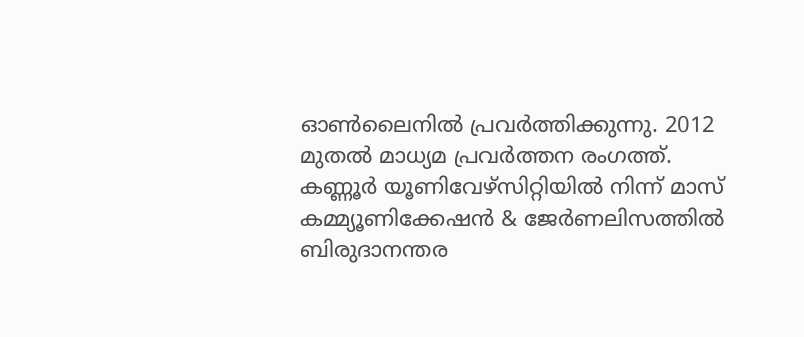ഓൺലൈനിൽ പ്രവർത്തിക്കുന്നു. 2012 മുതൽ മാധ്യമ പ്രവർത്തന രംഗത്ത്. കണ്ണൂര്‍ യൂണിവേഴ്‌സിറ്റിയിൽ നിന്ന് മാസ് കമ്മ്യൂണിക്കേഷന്‍ & ജേര്‍ണലിസത്തില്‍ ബിരുദാനന്തര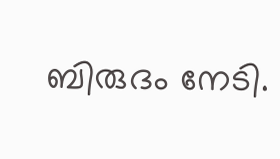ബിരുദം നേടി.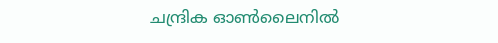ചന്ദ്രിക ഓണ്‍ലൈനില്‍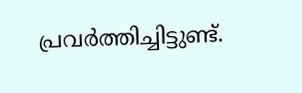പ്രവര്‍ത്തിച്ചിട്ടുണ്ട്.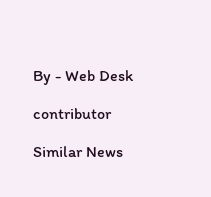By - Web Desk

contributor

Similar News